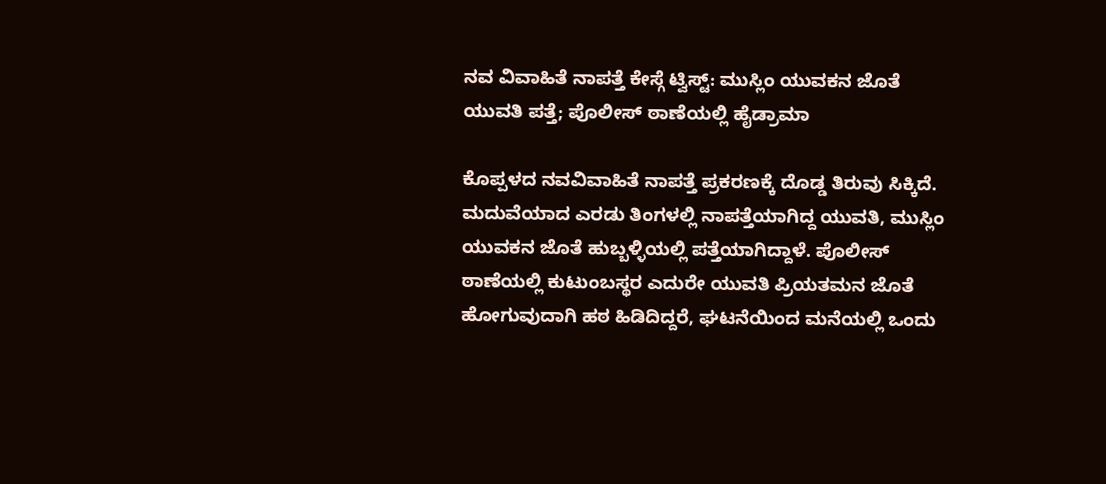ನವ ವಿವಾಹಿತೆ ನಾಪತ್ತೆ ಕೇಸ್ಗೆ ಟ್ವಿಸ್ಟ್: ಮುಸ್ಲಿಂ ಯುವಕನ ಜೊತೆ ಯುವತಿ ಪತ್ತೆ; ಪೊಲೀಸ್ ಠಾಣೆಯಲ್ಲಿ ಹೈಡ್ರಾಮಾ

ಕೊಪ್ಪಳದ ನವವಿವಾಹಿತೆ ನಾಪತ್ತೆ ಪ್ರಕರಣಕ್ಕೆ ದೊಡ್ಡ ತಿರುವು ಸಿಕ್ಕಿದೆ. ಮದುವೆಯಾದ ಎರಡು ತಿಂಗಳಲ್ಲಿ ನಾಪತ್ತೆಯಾಗಿದ್ದ ಯುವತಿ, ಮುಸ್ಲಿಂ ಯುವಕನ ಜೊತೆ ಹುಬ್ಬಳ್ಳಿಯಲ್ಲಿ ಪತ್ತೆಯಾಗಿದ್ದಾಳೆ. ಪೊಲೀಸ್ ಠಾಣೆಯಲ್ಲಿ ಕುಟುಂಬಸ್ಥರ ಎದುರೇ ಯುವತಿ ಪ್ರಿಯತಮನ ಜೊತೆ ಹೋಗುವುದಾಗಿ ಹಠ ಹಿಡಿದಿದ್ದರೆ, ಘಟನೆಯಿಂದ ಮನೆಯಲ್ಲಿ ಒಂದು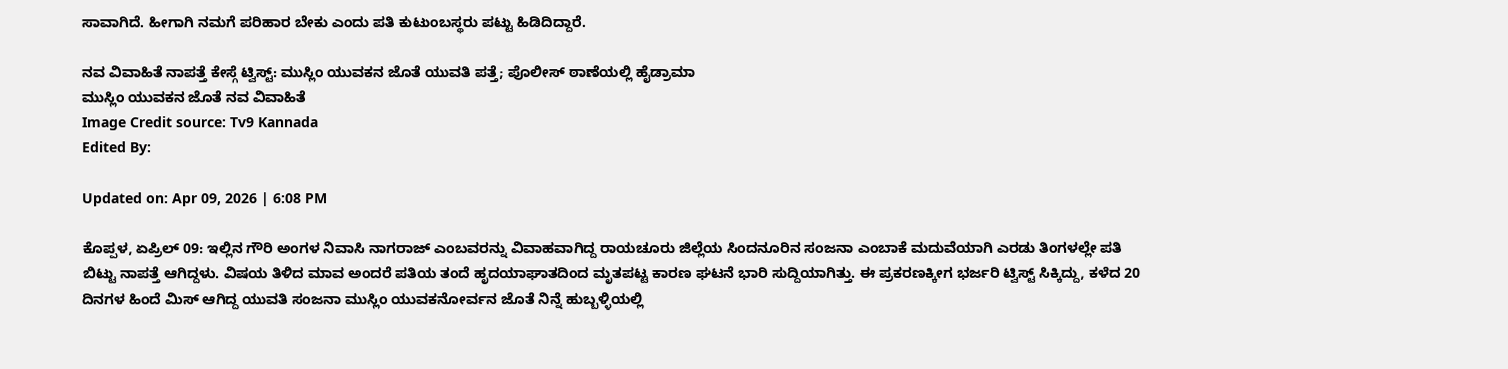ಸಾವಾಗಿದೆ. ಹೀಗಾಗಿ ನಮಗೆ ಪರಿಹಾರ ಬೇಕು ಎಂದು ಪತಿ ಕುಟುಂಬಸ್ಥರು ಪಟ್ಟು ಹಿಡಿದಿದ್ದಾರೆ.

ನವ ವಿವಾಹಿತೆ ನಾಪತ್ತೆ ಕೇಸ್ಗೆ ಟ್ವಿಸ್ಟ್: ಮುಸ್ಲಿಂ ಯುವಕನ ಜೊತೆ ಯುವತಿ ಪತ್ತೆ; ಪೊಲೀಸ್ ಠಾಣೆಯಲ್ಲಿ ಹೈಡ್ರಾಮಾ
ಮುಸ್ಲಿಂ ಯುವಕನ ಜೊತೆ ನವ ವಿವಾಹಿತೆ
Image Credit source: Tv9 Kannada
Edited By:

Updated on: Apr 09, 2026 | 6:08 PM

ಕೊಪ್ಪಳ, ಏಪ್ರಿಲ್ 09: ಇಲ್ಲಿನ ಗೌರಿ ಅಂಗಳ ನಿವಾಸಿ ನಾಗರಾಜ್ ಎಂಬವರನ್ನು ವಿವಾಹವಾಗಿದ್ದ ರಾಯಚೂರು ಜಿಲ್ಲೆಯ ಸಿಂದನೂರಿನ ಸಂಜನಾ ಎಂಬಾಕೆ ಮದುವೆಯಾಗಿ ಎರಡು ತಿಂಗಳಲ್ಲೇ ಪತಿ ಬಿಟ್ಟು ನಾಪತ್ತೆ ಆಗಿದ್ದಳು. ವಿಷಯ ತಿಳಿದ ಮಾವ ಅಂದರೆ ಪತಿಯ ತಂದೆ ಹೃದಯಾಘಾತದಿಂದ ಮೃತಪಟ್ಟ ಕಾರಣ ಘಟನೆ ಭಾರಿ ಸುದ್ದಿಯಾಗಿತ್ತು. ಈ ಪ್ರಕರಣಕ್ಕೀಗ ಭರ್ಜರಿ ಟ್ವಿಸ್ಟ್ ಸಿಕ್ಕಿದ್ದು, ಕಳೆದ 20 ದಿನಗಳ ಹಿಂದೆ ಮಿಸ್ ಆಗಿದ್ದ ಯುವತಿ ಸಂಜನಾ ಮುಸ್ಲಿಂ ಯುವಕನೋರ್ವನ ಜೊತೆ ನಿನ್ನೆ ಹುಬ್ಬಳ್ಳಿಯಲ್ಲಿ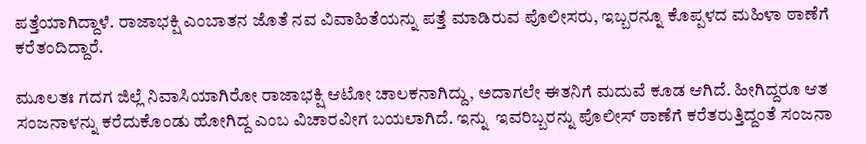ಪತ್ತೆಯಾಗಿದ್ದಾಳೆ. ರಾಜಾಭಕ್ಷಿ ಎಂಬಾತನ ಜೊತೆ ನವ ವಿವಾಹಿತೆಯನ್ನು ಪತ್ತೆ ಮಾಡಿರುವ ಪೊಲೀಸರು, ಇಬ್ಬರನ್ನೂ ಕೊಪ್ಪಳದ ಮಹಿಳಾ ಠಾಣೆಗೆ ಕರೆತಂದಿದ್ದಾರೆ.

ಮೂಲತಃ ಗದಗ ಜಿಲ್ಲೆ ನಿವಾಸಿಯಾಗಿರೋ ರಾಜಾಭಕ್ಷಿ ಆಟೋ ಚಾಲಕನಾಗಿದ್ದು, ಅದಾಗಲೇ ಈತನಿಗೆ ಮದುವೆ ಕೂಡ ಆಗಿದೆ. ಹೀಗಿದ್ದರೂ ಆತ ಸಂಜನಾಳನ್ನು ಕರೆದುಕೊಂಡು ಹೋಗಿದ್ದ ಎಂಬ ವಿಚಾರವೀಗ ಬಯಲಾಗಿದೆ. ಇನ್ನು  ಇವರಿಬ್ಬರನ್ನು ಪೊಲೀಸ್ ಠಾಣೆಗೆ ಕರೆತರುತ್ತಿದ್ದಂತೆ ಸಂಜನಾ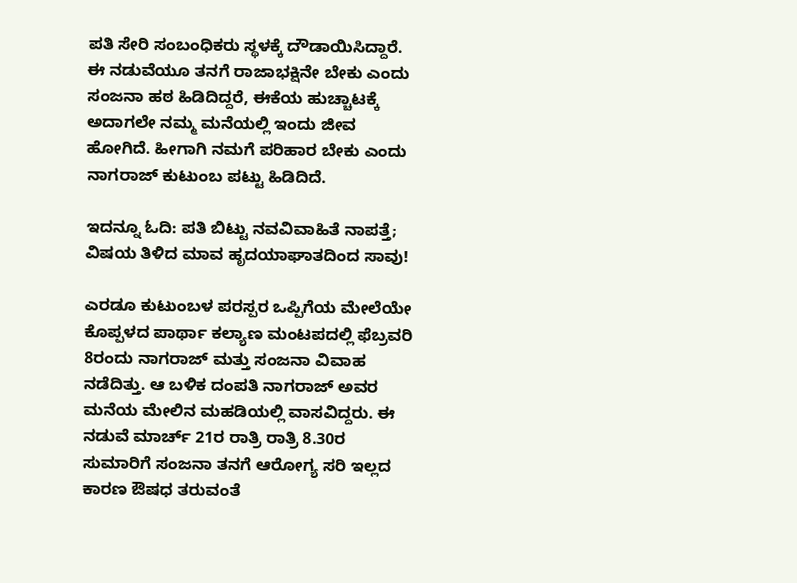ಪತಿ ಸೇರಿ ಸಂಬಂಧಿಕರು ಸ್ಥಳಕ್ಕೆ ದೌಡಾಯಿಸಿದ್ದಾರೆ. ಈ ನಡುವೆಯೂ ತನಗೆ ರಾಜಾಭಕ್ಷಿನೇ ಬೇಕು ಎಂದು ಸಂಜನಾ ಹಠ ಹಿಡಿದಿದ್ದರೆ, ಈಕೆಯ ಹುಚ್ಚಾಟಕ್ಕೆ ಅದಾಗಲೇ ನಮ್ಮ ಮನೆಯಲ್ಲಿ ಇಂದು ಜೀವ ಹೋಗಿದೆ. ಹೀಗಾಗಿ ನಮಗೆ ಪರಿಹಾರ ಬೇಕು ಎಂದು ನಾಗರಾಜ್ ಕುಟುಂಬ ಪಟ್ಟು ಹಿಡಿದಿದೆ.

ಇದನ್ನೂ ಓದಿ: ಪತಿ ಬಿಟ್ಟು ನವವಿವಾಹಿತೆ ನಾಪತ್ತೆ; ವಿಷಯ ತಿಳಿದ ಮಾವ ಹೃದಯಾಘಾತದಿಂದ ಸಾವು!

ಎರಡೂ ಕುಟುಂಬಳ ಪರಸ್ಪರ ಒಪ್ಪಿಗೆಯ ಮೇಲೆಯೇ ಕೊಪ್ಪಳದ ಪಾರ್ಥಾ ಕಲ್ಯಾಣ ಮಂಟಪದಲ್ಲಿ ಫೆಬ್ರವರಿ 8ರಂದು ನಾಗರಾಜ್ ಮತ್ತು ಸಂಜನಾ ವಿವಾಹ ನಡೆದಿತ್ತು. ಆ ಬಳಿಕ ದಂಪತಿ ನಾಗರಾಜ್ ಅವರ ಮನೆಯ ಮೇಲಿನ ಮಹಡಿಯಲ್ಲಿ ವಾಸವಿದ್ದರು. ಈ ನಡುವೆ ಮಾರ್ಚ್ 21ರ ರಾತ್ರಿ ರಾತ್ರಿ 8.30ರ ಸುಮಾರಿಗೆ ಸಂಜನಾ ತನಗೆ ಆರೋಗ್ಯ ಸರಿ ಇಲ್ಲದ ಕಾರಣ ಔಷಧ ತರುವಂತೆ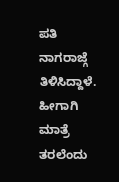ಪತಿ ನಾಗರಾಜ್ಗೆ ತಿಳಿಸಿದ್ದಾಳೆ. ಹೀಗಾಗಿ ಮಾತ್ರೆ ತರಲೆಂದು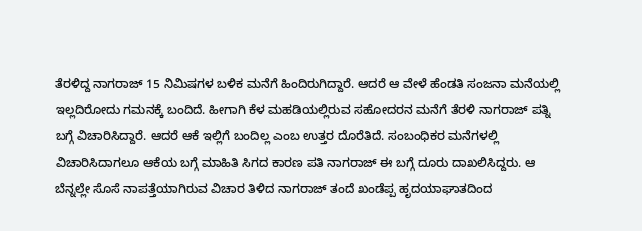ತೆರಳಿದ್ದ ನಾಗರಾಜ್ 15 ನಿಮಿಷಗಳ ಬಳಿಕ ಮನೆಗೆ ಹಿಂದಿರುಗಿದ್ದಾರೆ. ಆದರೆ ಆ ವೇಳೆ ಹೆಂಡತಿ ಸಂಜನಾ ಮನೆಯಲ್ಲಿ ಇಲ್ಲದಿರೋದು ಗಮನಕ್ಕೆ ಬಂದಿದೆ. ಹೀಗಾಗಿ ಕೆಳ ಮಹಡಿಯಲ್ಲಿರುವ ಸಹೋದರನ ಮನೆಗೆ ತೆರಳಿ ನಾಗರಾಜ್ ಪತ್ನಿ ಬಗ್ಗೆ ವಿಚಾರಿಸಿದ್ದಾರೆ. ಆದರೆ ಆಕೆ ಇಲ್ಲಿಗೆ ಬಂದಿಲ್ಲ ಎಂಬ ಉತ್ತರ ದೊರೆತಿದೆ. ಸಂಬಂಧಿಕರ ಮನೆಗಳಲ್ಲಿ ವಿಚಾರಿಸಿದಾಗಲೂ ಆಕೆಯ ಬಗ್ಗೆ ಮಾಹಿತಿ ಸಿಗದ ಕಾರಣ ಪತಿ ನಾಗರಾಜ್ ಈ ಬಗ್ಗೆ ದೂರು ದಾಖಲಿಸಿದ್ದರು. ಆ ಬೆನ್ನಲ್ಲೇ ಸೊಸೆ ನಾಪತ್ತೆಯಾಗಿರುವ ವಿಚಾರ ತಿಳಿದ ನಾಗರಾಜ್ ತಂದೆ ಖಂಡೆಪ್ಪ ಹೃದಯಾಘಾತದಿಂದ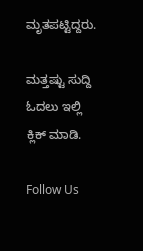ಮೃತಪಟ್ಟಿದ್ದರು.

ಮತ್ತಷ್ಟು ಸುದ್ದಿ ಓದಲು ಇಲ್ಲಿ ಕ್ಲಿಕ್ ಮಾಡಿ.

Follow Us